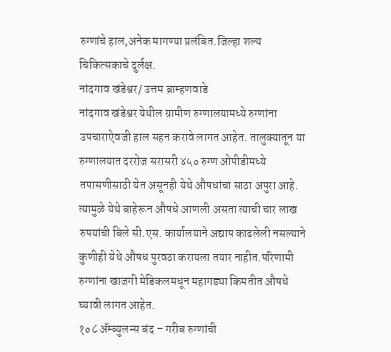रुग्णांचे हाल,अनेक मागण्या प्रलंबित.जिल्हा शल्य चिकित्सकाचे दुर्लक्ष.
नांदगाव खंडेश्वर/ उत्तम ब्राम्हणवाडे
नांदगाव खंडेश्वर येथील ग्रामीण रुग्णालयामध्ये रुग्णांना उपचाराऐवजी हाल सहन करावे लागत आहेत. तालुक्यातून या रुग्णालयात दररोज सरासरी ४५० रुग्ण ओपीडीमध्ये तपासणीसाठी येत असूनही येथे औषधांचा साठा अपुरा आहे. त्यामुळे येथे बाहेरून औषधे आणली असता त्याची चार लाख रुपयांची बिले सी.एस. कार्यालयाने अद्याप काढलेली नसल्याने कुणीही येथे औषध पुरवठा करायला तयार नाहीत.परिणामी रुग्णांना खाजगी मेडिकलमधून महागड्या किमतीत औषधे घ्यावी लागत आहेत.
१०८ ॲम्ब्युलन्स बंद – गरीब रुग्णांची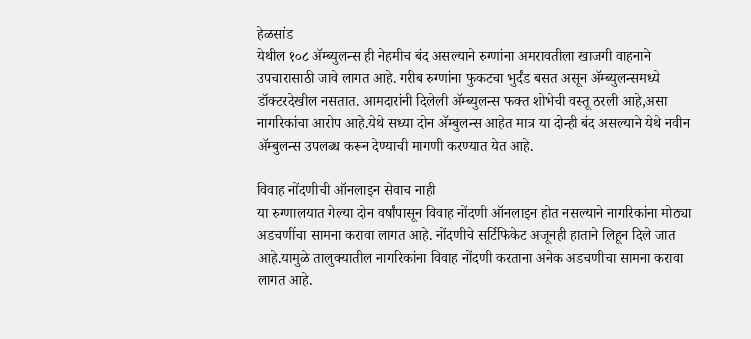हेळसांड
येथील १०८ ॲम्ब्युलन्स ही नेहमीच बंद असल्याने रुग्णांना अमरावतीला खाजगी वाहनाने उपचारासाठी जावे लागत आहे. गरीब रुग्णांना फुकटचा भुर्दंड बसत असून ॲम्ब्युलन्समध्ये डॉक्टरदेखील नसतात. आमदारांनी दिलेली ॲम्ब्युलन्स फक्त शोभेची वस्तू ठरली आहे,असा नागरिकांचा आरोप आहे.येथे सध्या दोन ॲम्बुलन्स आहेत मात्र या दोन्ही बंद असल्याने येथे नवीन ॲम्बुलन्स उपलब्ध करून देण्याची मागणी करण्यात येत आहे.

विवाह नोंदणीची ऑनलाइन सेवाच नाही
या रुग्णालयात गेल्या दोन वर्षांपासून विवाह नोंदणी ऑनलाइन होत नसल्याने नागरिकांना मोठ्या अडचणींचा सामना करावा लागत आहे. नोंदणीचे सर्टिफिकेट अजूनही हाताने लिहून दिले जात आहे.यामुळे तालुक्यातील नागरिकांना विवाह नोंदणी करताना अनेक अडचणीचा सामना करावा लागत आहे.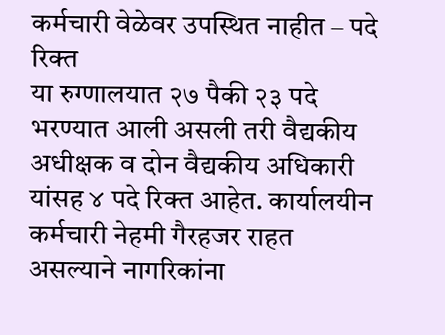कर्मचारी वेळेवर उपस्थित नाहीत – पदे रिक्त
या रुग्णालयात २७ पैकी २३ पदे भरण्यात आली असली तरी वैद्यकीय अधीक्षक व दोन वैद्यकीय अधिकारी यांसह ४ पदे रिक्त आहेत. कार्यालयीन कर्मचारी नेहमी गैरहजर राहत असल्याने नागरिकांना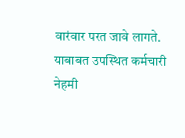वारंवार परत जावे लागते. याबाबत उपस्थित कर्मचारी नेहमी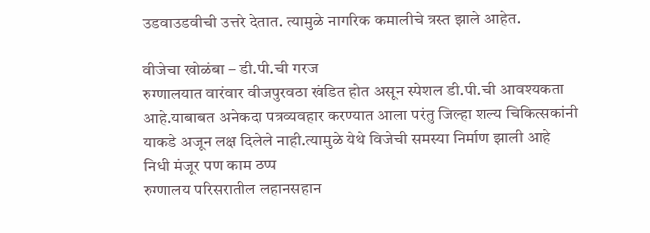उडवाउडवीची उत्तरे देतात. त्यामुळे नागरिक कमालीचे त्रस्त झाले आहेत.

वीजेचा खोळंबा – डी.पी.ची गरज
रुग्णालयात वारंवार वीजपुरवठा खंडित होत असून स्पेशल डी.पी.ची आवश्यकता आहे.याबाबत अनेकदा पत्रव्यवहार करण्यात आला परंतु जिल्हा शल्य चिकित्सकांनी याकडे अजून लक्ष दिलेले नाही.त्यामुळे येथे विजेची समस्या निर्माण झाली आहे
निधी मंजूर पण काम ठप्प
रुग्णालय परिसरातील लहानसहान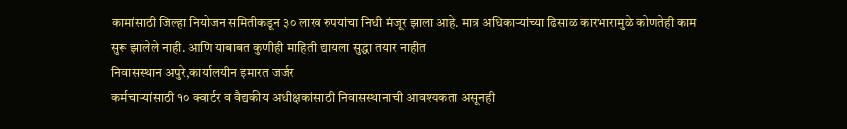कामांसाठी जिल्हा नियोजन समितीकडून ३० लाख रुपयांचा निधी मंजूर झाला आहे. मात्र अधिकाऱ्यांच्या ढिसाळ कारभारामुळे कोणतेही काम सुरू झालेले नाही. आणि याबाबत कुणीही माहिती द्यायला सुद्धा तयार नाहीत
निवासस्थान अपुरे,कार्यालयीन इमारत जर्जर
कर्मचाऱ्यांसाठी १० क्वार्टर व वैद्यकीय अधीक्षकांसाठी निवासस्थानाची आवश्यकता असूनही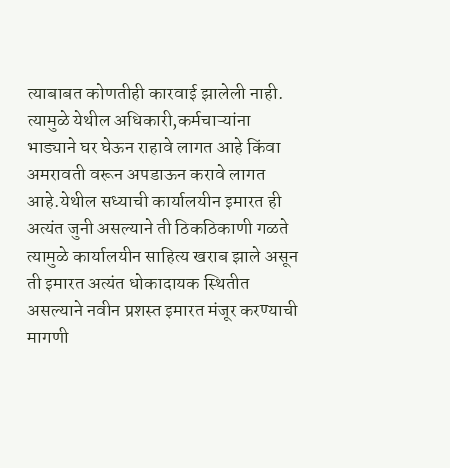त्याबाबत कोणतीही कारवाई झालेली नाही. त्यामुळे येथील अधिकारी,कर्मचाऱ्यांना भाड्याने घर घेऊन राहावे लागत आहे किंवा अमरावती वरून अपडाऊन करावे लागत आहे.येथील सध्याची कार्यालयीन इमारत ही अत्यंत जुनी असल्याने ती ठिकठिकाणी गळते त्यामुळे कार्यालयीन साहित्य खराब झाले असून ती इमारत अत्यंत धोकादायक स्थितीत असल्याने नवीन प्रशस्त इमारत मंजूर करण्याची मागणी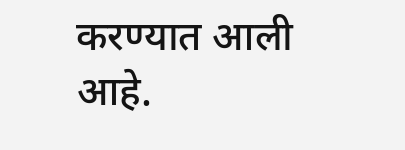करण्यात आली आहे.